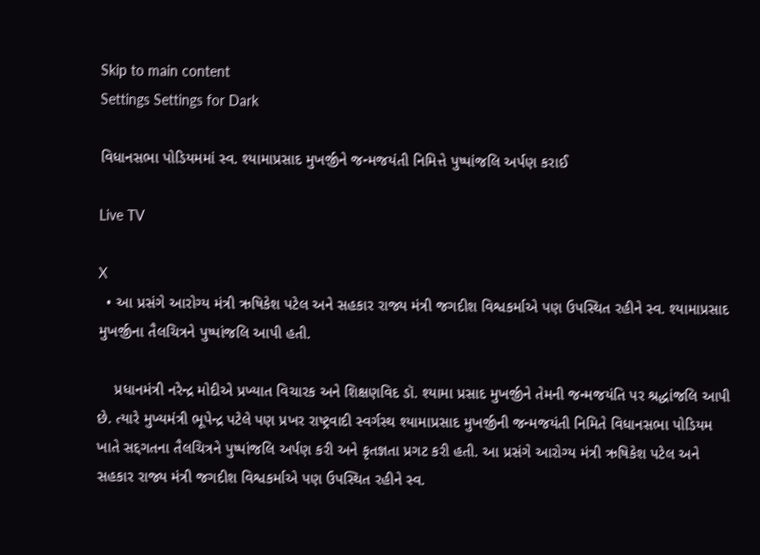Skip to main content
Settings Settings for Dark

વિધાનસભા પોડિયમમાં સ્વ. શ્યામાપ્રસાદ મુખર્જીને જન્મજયંતી નિમિત્તે પુષ્પાંજલિ અર્પણ કરાઈ

Live TV

X
  • આ પ્રસંગે આરોગ્ય મંત્રી ઋષિકેશ પટેલ અને સહકાર રાજ્ય મંત્રી જગદીશ વિશ્વકર્માએ પણ ઉપસ્થિત રહીને સ્વ. શ્યામાપ્રસાદ મુખર્જીના તૈલચિત્રને પુષ્પાંજલિ આપી હતી.

    પ્રધાનમંત્રી નરેન્દ્ર મોદીએ પ્રખ્યાત વિચારક અને શિક્ષણવિદ ડૉ. શ્યામા પ્રસાદ મુખર્જીને તેમની જન્મજયંતિ પર શ્રદ્ધાંજલિ આપી છે. ત્યારે મુખ્યમંત્રી ભૂપેન્દ્ર પટેલે પણ પ્રખર રાષ્ટ્રવાદી સ્વર્ગસ્થ શ્યામાપ્રસાદ મુખર્જીની જન્મજયંતી નિમિતે વિધાનસભા પોડિયમ ખાતે સદ્દગતના તૈલચિત્રને પુષ્પાંજલિ અર્પણ કરી અને કૃતજ્ઞતા પ્રગટ કરી હતી. આ પ્રસંગે આરોગ્ય મંત્રી ઋષિકેશ પટેલ અને સહકાર રાજ્ય મંત્રી જગદીશ વિશ્વકર્માએ પણ ઉપસ્થિત રહીને સ્વ.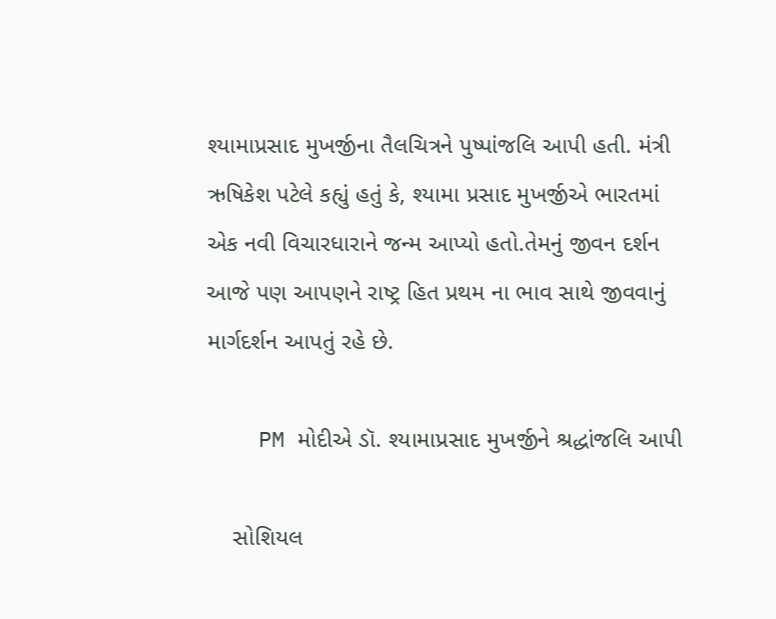શ્યામાપ્રસાદ મુખર્જીના તૈલચિત્રને પુષ્પાંજલિ આપી હતી. મંત્રી ઋષિકેશ પટેલે કહ્યું હતું કે, શ્યામા પ્રસાદ મુખર્જીએ ભારતમાં એક નવી વિચારધારાને જન્મ આપ્યો હતો.તેમનું જીવન દર્શન આજે પણ આપણને રાષ્ટ્ર હિત પ્રથમ ના ભાવ સાથે જીવવાનું માર્ગદર્શન આપતું રહે છે.

    PM મોદીએ ડૉ. શ્યામાપ્રસાદ મુખર્જીને શ્રદ્ધાંજલિ આપી

    સોશિયલ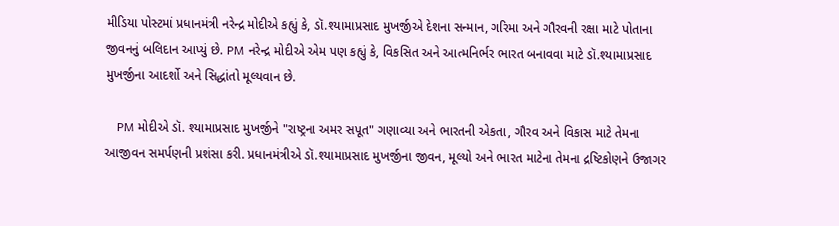મીડિયા પોસ્ટમાં પ્રધાનમંત્રી નરેન્દ્ર મોદીએ કહ્યું કે, ડૉ.શ્યામાપ્રસાદ મુખર્જીએ દેશના સન્માન, ગરિમા અને ગૌરવની રક્ષા માટે પોતાના જીવનનું બલિદાન આપ્યું છે. PM નરેન્દ્ર મોદીએ એમ પણ કહ્યું કે, વિકસિત અને આત્મનિર્ભર ભારત બનાવવા માટે ડૉ.શ્યામાપ્રસાદ મુખર્જીના આદર્શો અને સિદ્ધાંતો મૂલ્યવાન છે.

    PM મોદીએ ડૉ. શ્યામાપ્રસાદ મુખર્જીને "રાષ્ટ્રના અમર સપૂત" ગણાવ્યા અને ભારતની એકતા, ગૌરવ અને વિકાસ માટે તેમના આજીવન સમર્પણની પ્રશંસા કરી. પ્રધાનમંત્રીએ ડૉ.શ્યામાપ્રસાદ મુખર્જીના જીવન, મૂલ્યો અને ભારત માટેના તેમના દ્રષ્ટિકોણને ઉજાગર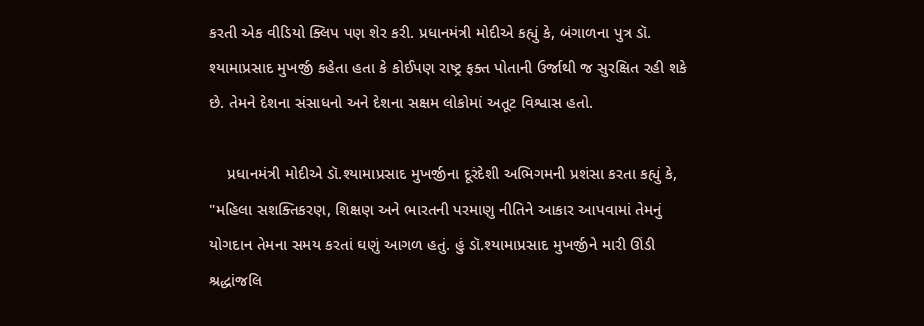કરતી એક વીડિયો ક્લિપ પણ શેર કરી. પ્રધાનમંત્રી મોદીએ કહ્યું કે, બંગાળના પુત્ર ડૉ. શ્યામાપ્રસાદ મુખર્જી કહેતા હતા કે કોઈપણ રાષ્ટ્ર ફક્ત પોતાની ઉર્જાથી જ સુરક્ષિત રહી શકે છે. તેમને દેશના સંસાધનો અને દેશના સક્ષમ લોકોમાં અતૂટ વિશ્વાસ હતો.

    પ્રધાનમંત્રી મોદીએ ડૉ.શ્યામાપ્રસાદ મુખર્જીના દૂરંદેશી અભિગમની પ્રશંસા કરતા કહ્યું કે, "મહિલા સશક્તિકરણ, શિક્ષણ અને ભારતની પરમાણુ નીતિને આકાર આપવામાં તેમનું યોગદાન તેમના સમય કરતાં ઘણું આગળ હતું. હું ડૉ.શ્યામાપ્રસાદ મુખર્જીને મારી ઊંડી શ્રદ્ધાંજલિ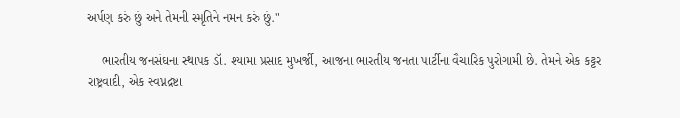અર્પણ કરું છું અને તેમની સ્મૃતિને નમન કરું છું."

    ભારતીય જનસંઘના સ્થાપક ડૉ. શ્યામા પ્રસાદ મુખર્જી, આજના ભારતીય જનતા પાર્ટીના વૈચારિક પુરોગામી છે. તેમને એક કટ્ટર રાષ્ટ્રવાદી, એક સ્વપ્નદ્રષ્ટા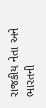રાજકીય નેતા અને ભારતની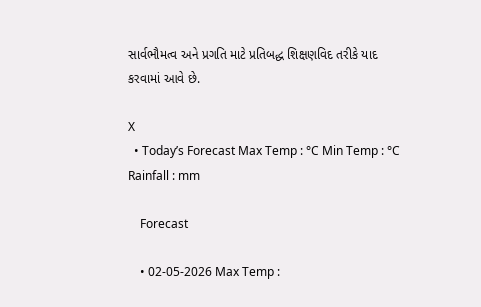સાર્વભૌમત્વ અને પ્રગતિ માટે પ્રતિબદ્ધ શિક્ષણવિદ તરીકે યાદ કરવામાં આવે છે.

X
  • Today’s Forecast Max Temp : °C Min Temp : °C Rainfall : mm

    Forecast

    • 02-05-2026 Max Temp :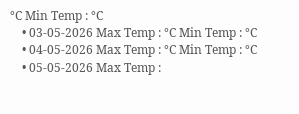°C Min Temp : °C
    • 03-05-2026 Max Temp : °C Min Temp : °C
    • 04-05-2026 Max Temp : °C Min Temp : °C
    • 05-05-2026 Max Temp :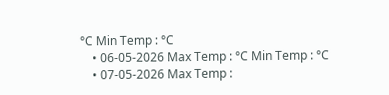°C Min Temp : °C
    • 06-05-2026 Max Temp : °C Min Temp : °C
    • 07-05-2026 Max Temp :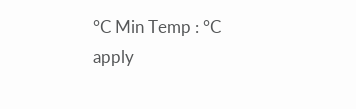°C Min Temp : °C
apply